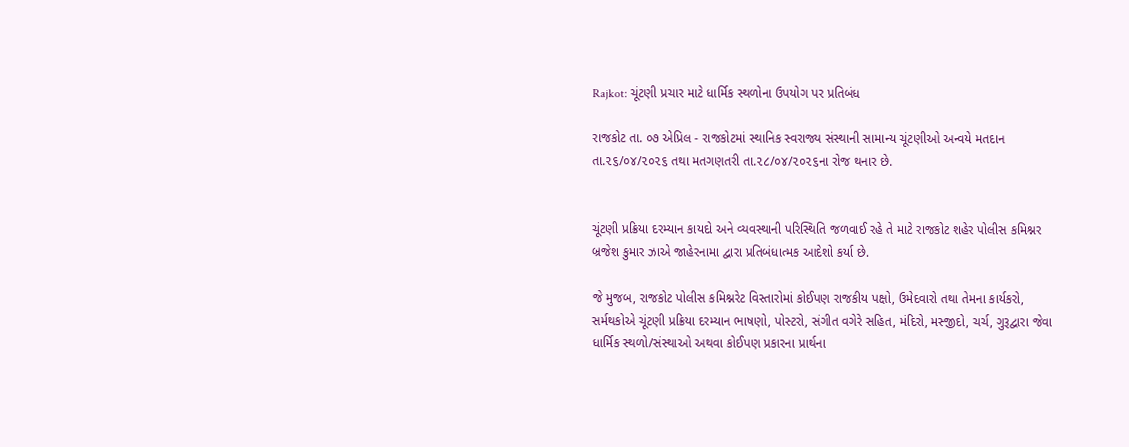Rajkot: ચૂંટણી પ્રચાર માટે ધાર્મિક સ્થળોના ઉપયોગ પર પ્રતિબંધ

રાજકોટ તા. ૦૭ એપ્રિલ - રાજકોટમાં સ્થાનિક સ્વરાજ્ય સંસ્થાની સામાન્ય ચૂંટણીઓ અન્વયે મતદાન તા.૨૬/૦૪/૨૦૨૬ તથા મતગણતરી તા.૨૮/૦૪/૨૦૨૬ના રોજ થનાર છે.


ચૂંટણી પ્રક્રિયા દરમ્યાન કાયદો અને વ્યવસ્થાની પરિસ્થિતિ જળવાઈ રહે તે માટે રાજકોટ શહેર પોલીસ કમિશ્નર બ્રજેશ કુમાર ઝાએ જાહેરનામા દ્વારા પ્રતિબંધાત્મક આદેશો કર્યા છે.

જે મુજબ, રાજકોટ પોલીસ કમિશ્નરેટ વિસ્તારોમાં કોઈપણ રાજકીય પક્ષો, ઉમેદવારો તથા તેમના કાર્યકરો, સર્મથકોએ ચૂંટણી પ્રક્રિયા દરમ્યાન ભાષણો, પોસ્ટરો, સંગીત વગેરે સહિત, મંદિરો, મસ્જીદો, ચર્ચ, ગુરૂદ્વારા જેવા ધાર્મિક સ્થળો/સંસ્થાઓ અથવા કોઈપણ પ્રકારના પ્રાર્થના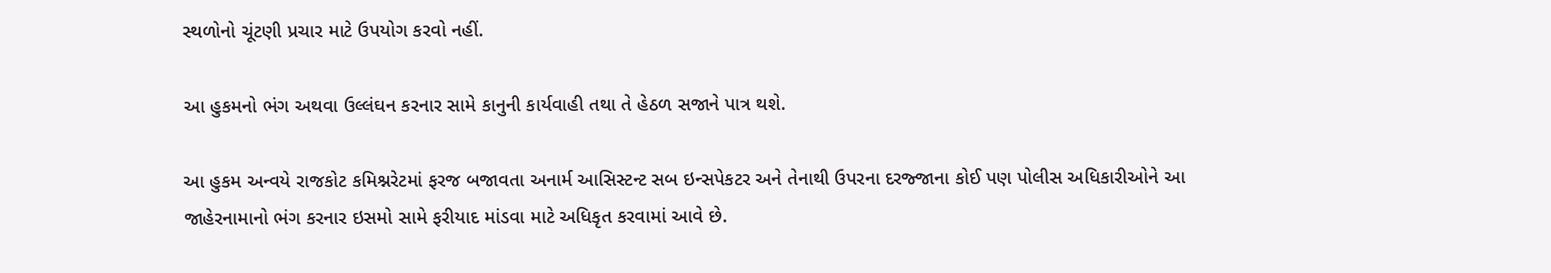સ્થળોનો ચૂંટણી પ્રચાર માટે ઉપયોગ કરવો નહીં.

આ હુકમનો ભંગ અથવા ઉલ્લંઘન કરનાર સામે કાનુની કાર્યવાહી તથા તે હેઠળ સજાને પાત્ર થશે.

આ હુકમ અન્વયે રાજકોટ કમિશ્નરેટમાં ફરજ બજાવતા અનાર્મ આસિસ્ટન્ટ સબ ઇન્સપેકટર અને તેનાથી ઉપરના દરજ્જાના કોઈ પણ પોલીસ અધિકારીઓને આ જાહેરનામાનો ભંગ કરનાર ઇસમો સામે ફરીયાદ માંડવા માટે અધિકૃત કરવામાં આવે છે.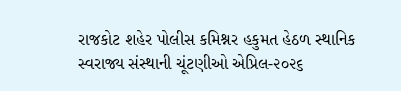રાજકોટ શહેર પોલીસ કમિશ્નર હકુમત હેઠળ સ્થાનિક સ્વરાજ્ય સંસ્થાની ચૂંટણીઓ એપ્રિલ-૨૦૨૬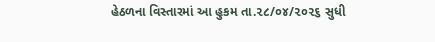હેઠળના વિસ્તારમાં આ હુકમ તા.૨૮/૦૪/૨૦૨૬ સુધી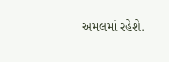અમલમાં રહેશે.